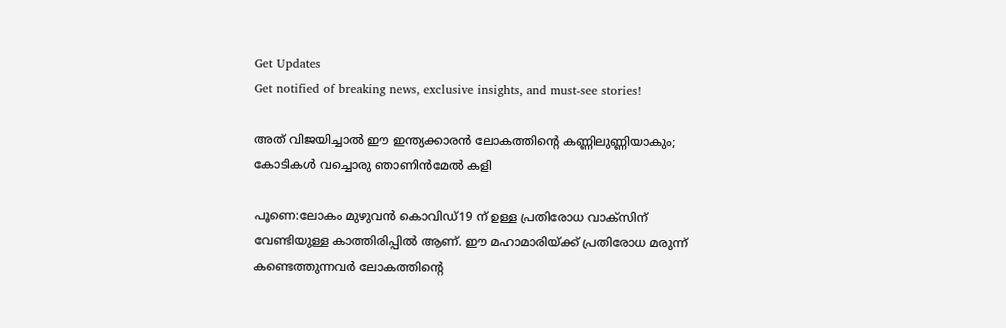Get Updates
Get notified of breaking news, exclusive insights, and must-see stories!

അത് വിജയിച്ചാല്‍ ഈ ഇന്ത്യക്കാരന്‍ ലോകത്തിന്റെ കണ്ണിലുണ്ണിയാകും; കോടികള്‍ വച്ചൊരു ഞാണിന്‍മേല്‍ കളി

പൂണെ:ലോകം മുഴുവന്‍ കൊവിഡ്19 ന് ഉള്ള പ്രതിരോധ വാക്‌സിന് വേണ്ടിയുള്ള കാത്തിരിപ്പില്‍ ആണ്. ഈ മഹാമാരിയ്ക്ക് പ്രതിരോധ മരുന്ന് കണ്ടെത്തുന്നവര്‍ ലോകത്തിന്റെ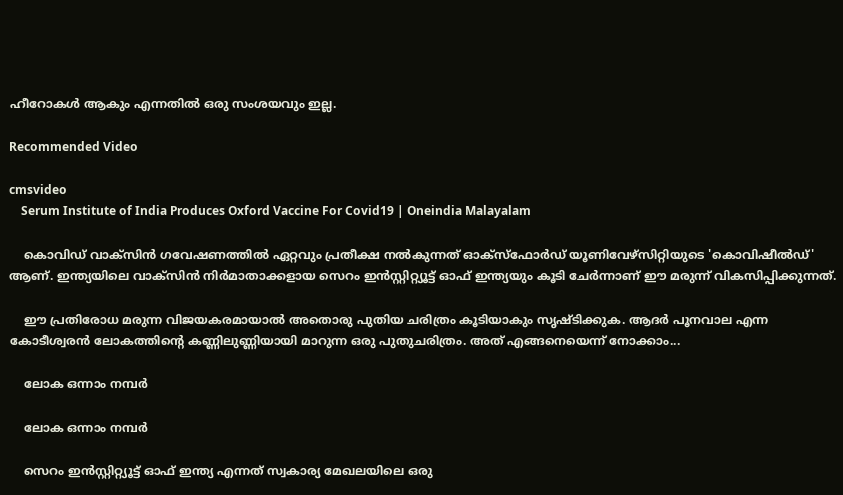ഹീറോകള്‍ ആകും എന്നതില്‍ ഒരു സംശയവും ഇല്ല.

Recommended Video

cmsvideo
    Serum Institute of India Produces Oxford Vaccine For Covid19 | Oneindia Malayalam

    കൊവിഡ് വാക്‌സിന്‍ ഗവേഷണത്തില്‍ ഏറ്റവും പ്രതീക്ഷ നല്‍കുന്നത് ഓക്‌സ്‌ഫോര്‍ഡ് യൂണിവേഴ്‌സിറ്റിയുടെ 'കൊവിഷീല്‍ഡ്' ആണ്. ഇന്ത്യയിലെ വാക്‌സിന്‍ നിര്‍മാതാക്കളായ സെറം ഇന്‍സ്റ്റിറ്റ്യൂട്ട് ഓഫ് ഇന്ത്യയും കൂടി ചേര്‍ന്നാണ് ഈ മരുന്ന് വികസിപ്പിക്കുന്നത്.

    ഈ പ്രതിരോധ മരുന്ന വിജയകരമായാല്‍ അതൊരു പുതിയ ചരിത്രം കൂടിയാകും സൃഷ്ടിക്കുക. ആദര്‍ പൂനവാല എന്ന കോടീശ്വരന്‍ ലോകത്തിന്റെ കണ്ണിലുണ്ണിയായി മാറുന്ന ഒരു പുതുചരിത്രം. അത് എങ്ങനെയെന്ന് നോക്കാം...

    ലോക ഒന്നാം നമ്പര്‍

    ലോക ഒന്നാം നമ്പര്‍

    സെറം ഇന്‍സ്റ്റിറ്റ്യൂട്ട് ഓഫ് ഇന്ത്യ എന്നത് സ്വകാര്യ മേഖലയിലെ ഒരു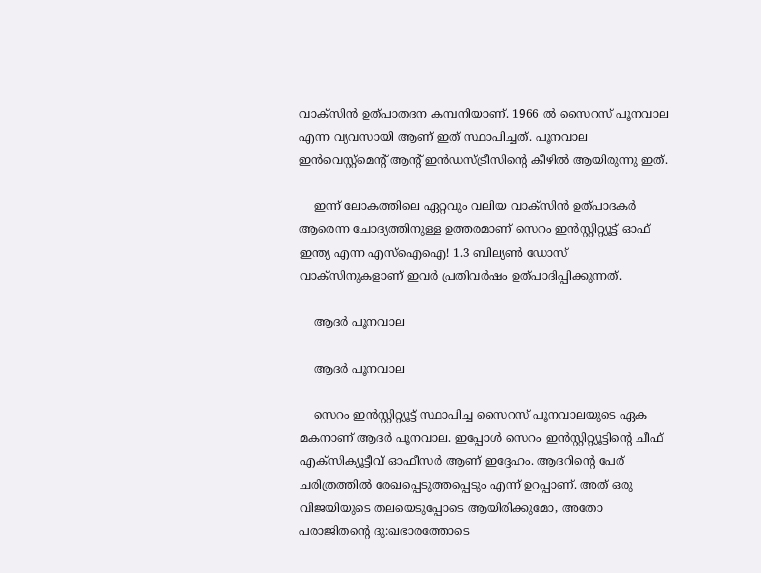വാക്‌സിന്‍ ഉത്പാതദന കമ്പനിയാണ്. 1966 ല്‍ സൈറസ് പൂനവാല എന്ന വ്യവസായി ആണ് ഇത് സ്ഥാപിച്ചത്. പൂനവാല ഇന്‍വെസ്റ്റ്‌മെന്റ് ആന്റ് ഇന്‍ഡസ്ട്രീസിന്റെ കീഴില്‍ ആയിരുന്നു ഇത്.

    ഇന്ന് ലോകത്തിലെ ഏറ്റവും വലിയ വാക്‌സിന്‍ ഉത്പാദകര്‍ ആരെന്ന ചോദ്യത്തിനുള്ള ഉത്തരമാണ് സെറം ഇന്‍സ്റ്റിറ്റ്യൂട്ട് ഓഫ് ഇന്ത്യ എന്ന എസ്‌ഐഐ! 1.3 ബില്യണ്‍ ഡോസ് വാക്‌സിനുകളാണ് ഇവര്‍ പ്രതിവര്‍ഷം ഉത്പാദിപ്പിക്കുന്നത്.

    ആദര്‍ പൂനവാല

    ആദര്‍ പൂനവാല

    സെറം ഇന്‍സ്റ്റിറ്റ്യൂട്ട് സ്ഥാപിച്ച സൈറസ് പൂനവാലയുടെ ഏക മകനാണ് ആദര്‍ പൂനവാല. ഇപ്പോള്‍ സെറം ഇന്‍സ്റ്റിറ്റ്യൂട്ടിന്റെ ചീഫ് എക്‌സിക്യൂട്ടീവ് ഓഫീസര്‍ ആണ് ഇദ്ദേഹം. ആദറിന്റെ പേര് ചരിത്രത്തില്‍ രേഖപ്പെടുത്തപ്പെടും എന്ന് ഉറപ്പാണ്. അത് ഒരു വിജയിയുടെ തലയെടുപ്പോടെ ആയിരിക്കുമോ, അതോ പരാജിതന്റെ ദു:ഖഭാരത്തോടെ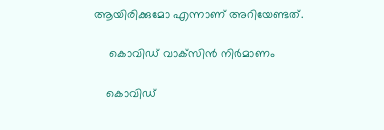ആയിരിക്കുമോ എന്നാണ് അറിയേണ്ടത്.

     കൊവിഡ് വാക്‌സിന്‍ നിര്‍മാണം

    കൊവിഡ്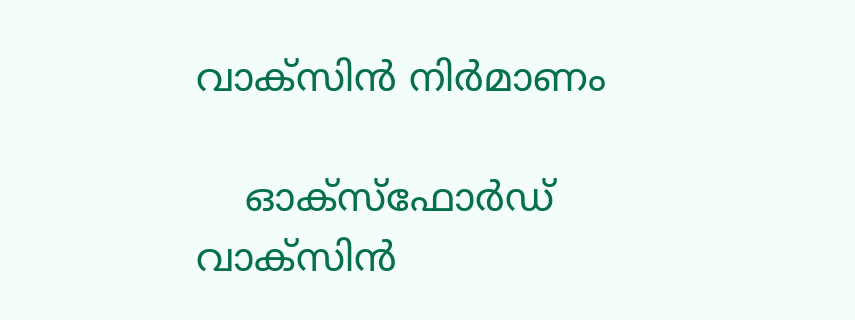വാക്‌സിന്‍ നിര്‍മാണം

    ഓക്‌സ്‌ഫോര്‍ഡ് വാക്‌സിന്‍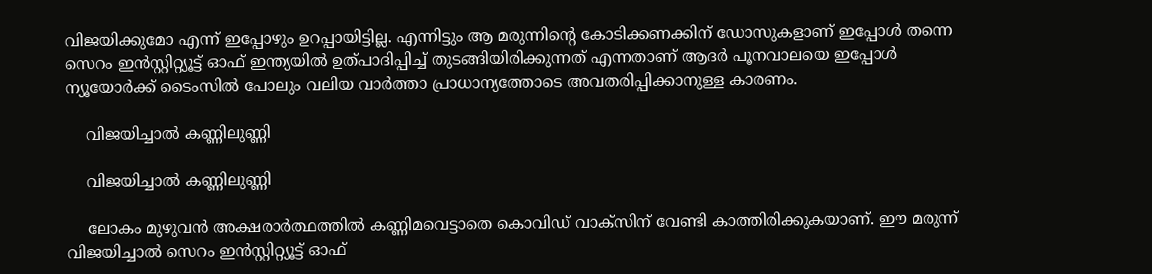വിജയിക്കുമോ എന്ന് ഇപ്പോഴും ഉറപ്പായിട്ടില്ല. എന്നിട്ടും ആ മരുന്നിന്റെ കോടിക്കണക്കിന് ഡോസുകളാണ് ഇപ്പോള്‍ തന്നെ സെറം ഇന്‍സ്റ്റിറ്റ്യൂട്ട് ഓഫ് ഇന്ത്യയില്‍ ഉത്പാദിപ്പിച്ച് തുടങ്ങിയിരിക്കുന്നത് എന്നതാണ് ആദര്‍ പൂനവാലയെ ഇപ്പോള്‍ ന്യൂയോര്‍ക്ക് ടൈംസില്‍ പോലും വലിയ വാര്‍ത്താ പ്രാധാന്യത്തോടെ അവതരിപ്പിക്കാനുള്ള കാരണം.

    വിജയിച്ചാല്‍ കണ്ണിലുണ്ണി

    വിജയിച്ചാല്‍ കണ്ണിലുണ്ണി

    ലോകം മുഴുവന്‍ അക്ഷരാര്‍ത്ഥത്തില്‍ കണ്ണിമവെട്ടാതെ കൊവിഡ് വാക്‌സിന് വേണ്ടി കാത്തിരിക്കുകയാണ്. ഈ മരുന്ന് വിജയിച്ചാല്‍ സെറം ഇന്‍സ്റ്റിറ്റ്യൂട്ട് ഓഫ്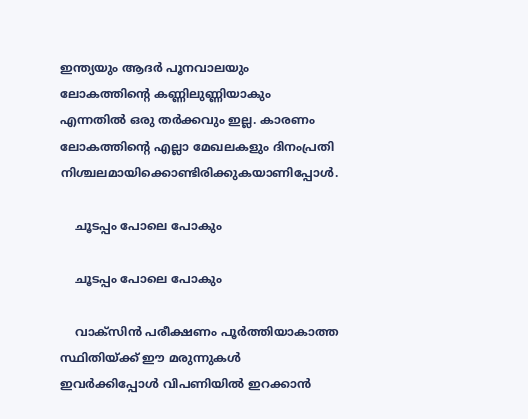ഇന്ത്യയും ആദര്‍ പൂനവാലയും ലോകത്തിന്റെ കണ്ണിലുണ്ണിയാകും എന്നതില്‍ ഒരു തര്‍ക്കവും ഇല്ല. കാരണം ലോകത്തിന്റെ എല്ലാ മേഖലകളും ദിനംപ്രതി നിശ്ചലമായിക്കൊണ്ടിരിക്കുകയാണിപ്പോള്‍.

    ചൂടപ്പം പോലെ പോകും

    ചൂടപ്പം പോലെ പോകും

    വാക്‌സിന്‍ പരീക്ഷണം പൂര്‍ത്തിയാകാത്ത സ്ഥിതിയ്ക്ക് ഈ മരുന്നുകള്‍ ഇവര്‍ക്കിപ്പോള്‍ വിപണിയില്‍ ഇറക്കാന്‍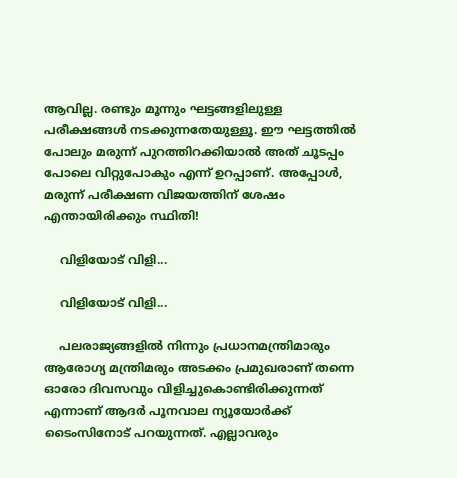ആവില്ല. രണ്ടും മൂന്നും ഘട്ടങ്ങളിലുള്ള പരീക്ഷങ്ങള്‍ നടക്കുന്നതേയുള്ളൂ. ഈ ഘട്ടത്തില്‍ പോലും മരുന്ന് പുറത്തിറക്കിയാല്‍ അത് ചൂടപ്പം പോലെ വിറ്റുപോകും എന്ന് ഉറപ്പാണ്. അപ്പോള്‍, മരുന്ന് പരീക്ഷണ വിജയത്തിന് ശേഷം എന്തായിരിക്കും സ്ഥിതി!

    വിളിയോട് വിളി...

    വിളിയോട് വിളി...

    പലരാജ്യങ്ങളില്‍ നിന്നും പ്രധാനമന്ത്രിമാരും ആരോഗ്യ മന്ത്രിമരും അടക്കം പ്രമുഖരാണ് തന്നെ ഓരോ ദിവസവും വിളിച്ചുകൊണ്ടിരിക്കുന്നത് എന്നാണ് ആദര്‍ പൂനവാല ന്യൂയോര്‍ക്ക് ടൈംസിനോട് പറയുന്നത്. എല്ലാവരും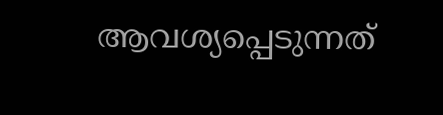ആവശ്യപ്പെടുന്നത്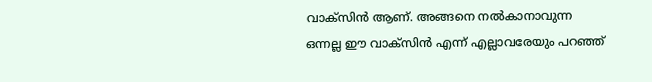വാക്‌സിന്‍ ആണ്. അങ്ങനെ നല്‍കാനാവുന്ന ഒന്നല്ല ഈ വാക്‌സിന്‍ എന്ന് എല്ലാവരേയും പറഞ്ഞ്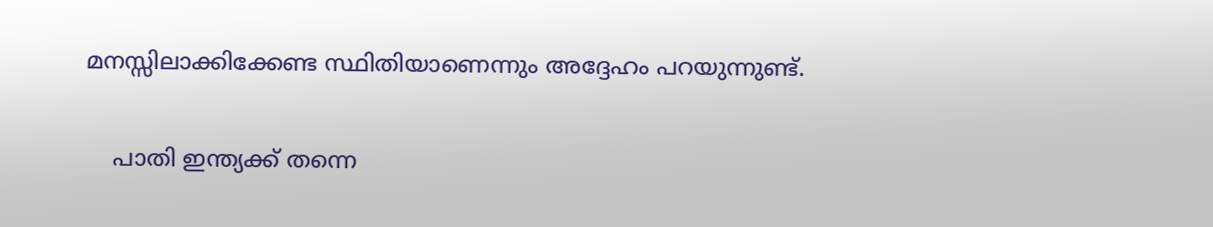മനസ്സിലാക്കിക്കേണ്ട സ്ഥിതിയാണെന്നും അദ്ദേഹം പറയുന്നുണ്ട്.

    പാതി ഇന്ത്യക്ക് തന്നെ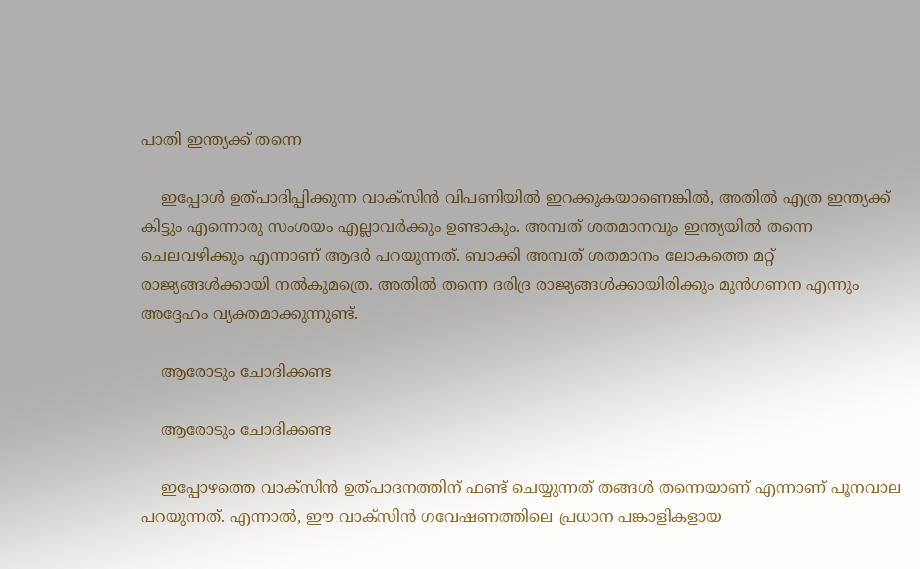പാതി ഇന്ത്യക്ക് തന്നെ

    ഇപ്പോള്‍ ഉത്പാദിപ്പിക്കുന്ന വാക്‌സിന്‍ വിപണിയില്‍ ഇറക്കുകയാണെങ്കില്‍, അതില്‍ എത്ര ഇന്ത്യക്ക് കിട്ടും എന്നൊരു സംശയം എല്ലാവര്‍ക്കും ഉണ്ടാകും. അമ്പത് ശതമാനവും ഇന്ത്യയില്‍ തന്നെ ചെലവഴിക്കും എന്നാണ് ആദര്‍ പറയുന്നത്. ബാക്കി അമ്പത് ശതമാനം ലോകത്തെ മറ്റ് രാജ്യങ്ങള്‍ക്കായി നല്‍കുമത്രെ. അതില്‍ തന്നെ ദരിദ്ര രാജ്യങ്ങള്‍ക്കായിരിക്കും മുന്‍ഗണന എന്നും അദ്ദേഹം വ്യക്തമാക്കുന്നുണ്ട്.

    ആരോടും ചോദിക്കണ്ട

    ആരോടും ചോദിക്കണ്ട

    ഇപ്പോഴത്തെ വാക്‌സിന്‍ ഉത്പാദനത്തിന് ഫണ്ട് ചെയ്യുന്നത് തങ്ങള്‍ തന്നെയാണ് എന്നാണ് പൂനവാല പറയുന്നത്. എന്നാല്‍, ഈ വാക്‌സിന്‍ ഗവേഷണത്തിലെ പ്രധാന പങ്കാളികളായ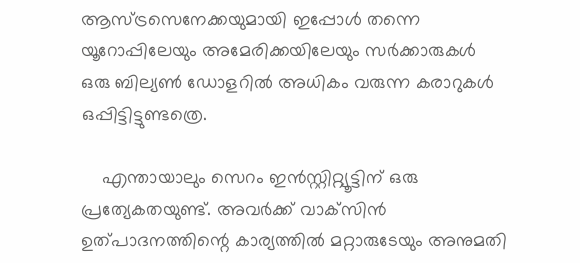ആസ്ട്രസെനേക്കയുമായി ഇപ്പോള്‍ തന്നെ യൂറോപ്പിലേയും അമേരിക്കയിലേയും സര്‍ക്കാരുകള്‍ ഒരു ബില്യണ്‍ ഡോളറില്‍ അധികം വരുന്ന കരാറുകള്‍ ഒപ്പിട്ടിട്ടുണ്ടത്രെ.

    എന്തായാലും സെറം ഇന്‍സ്റ്റിറ്റ്യൂട്ടിന് ഒരു പ്രത്യേകതയുണ്ട്. അവര്‍ക്ക് വാക്‌സിന്‍ ഉത്പാദനത്തിന്റെ കാര്യത്തില്‍ മറ്റാരുടേയും അനുമതി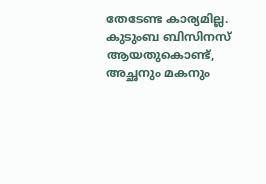തേടേണ്ട കാര്യമില്ല. കുടുംബ ബിസിനസ് ആയതുകൊണ്ട്, അച്ഛനും മകനും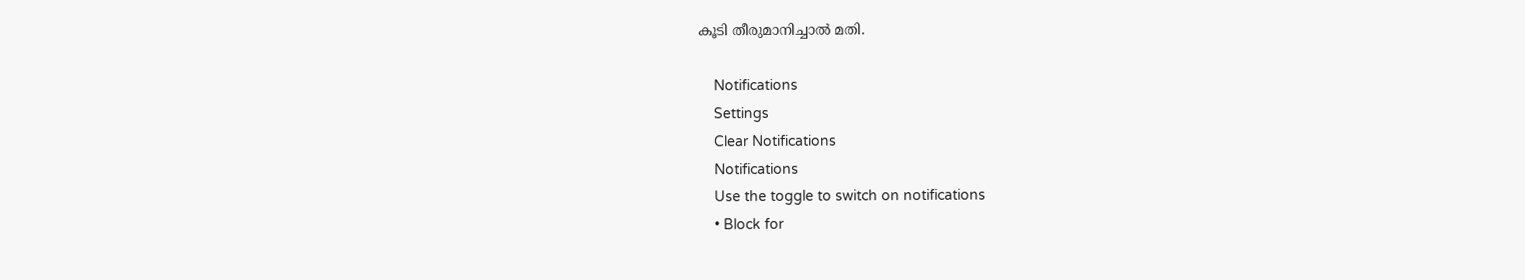കൂടി തീരുമാനിച്ചാല്‍ മതി.

    Notifications
    Settings
    Clear Notifications
    Notifications
    Use the toggle to switch on notifications
    • Block for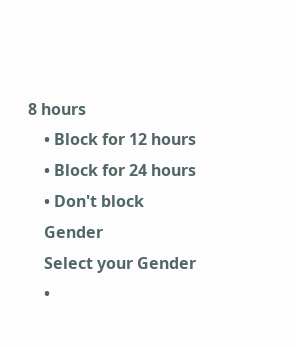8 hours
    • Block for 12 hours
    • Block for 24 hours
    • Don't block
    Gender
    Select your Gender
    •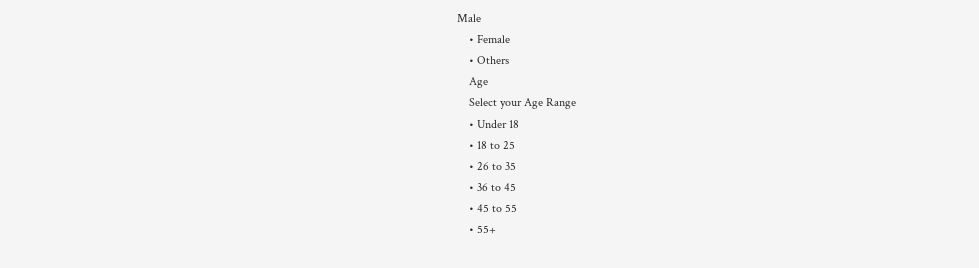Male
    • Female
    • Others
    Age
    Select your Age Range
    • Under 18
    • 18 to 25
    • 26 to 35
    • 36 to 45
    • 45 to 55
    • 55+